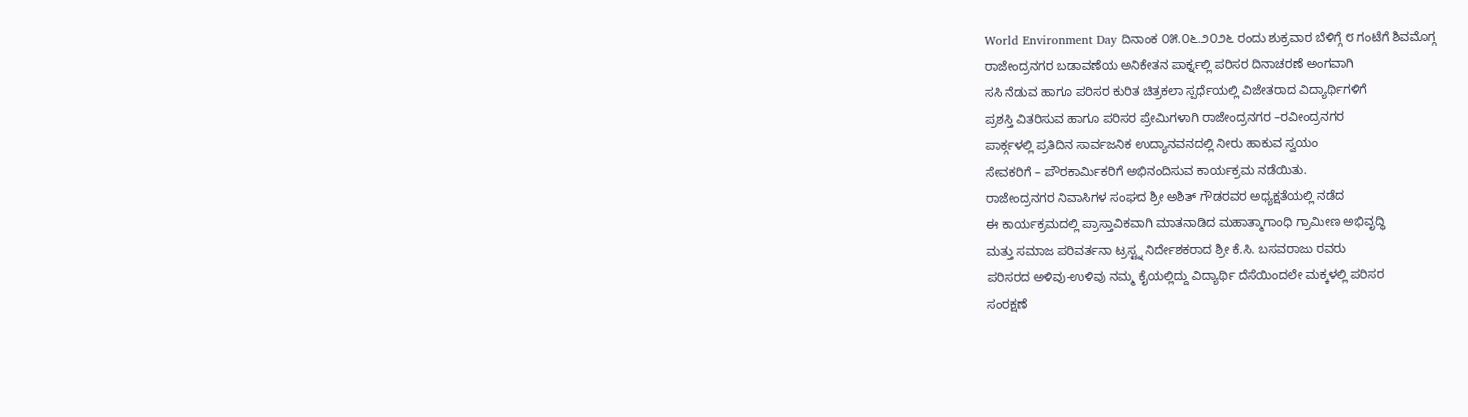World Environment Day ದಿನಾಂಕ ೦೫.೦೬.೨೦೨೬ ರಂದು ಶುಕ್ರವಾರ ಬೆಳಿಗ್ಗೆ ೮ ಗಂಟೆಗೆ ಶಿವಮೊಗ್ಗ
ರಾಜೇಂದ್ರನಗರ ಬಡಾವಣೆಯ ಅನಿಕೇತನ ಪಾರ್ಕ್ನಲ್ಲಿ ಪರಿಸರ ದಿನಾಚರಣೆ ಅಂಗವಾಗಿ
ಸಸಿ ನೆಡುವ ಹಾಗೂ ಪರಿಸರ ಕುರಿತ ಚಿತ್ರಕಲಾ ಸ್ಪರ್ಧೆಯಲ್ಲಿ ವಿಜೇತರಾದ ವಿದ್ಯಾರ್ಥಿಗಳಿಗೆ
ಪ್ರಶಸ್ತಿ ವಿತರಿಸುವ ಹಾಗೂ ಪರಿಸರ ಪ್ರೇಮಿಗಳಾಗಿ ರಾಜೇಂದ್ರನಗರ –ರವೀಂದ್ರನಗರ
ಪಾರ್ಕ್ಗಳಲ್ಲಿ ಪ್ರತಿದಿನ ಸಾರ್ವಜನಿಕ ಉದ್ಯಾನವನದಲ್ಲಿ ನೀರು ಹಾಕುವ ಸ್ವಯಂ
ಸೇವಕರಿಗೆ – ಪೌರಕಾರ್ಮಿಕರಿಗೆ ಅಭಿನಂದಿಸುವ ಕಾರ್ಯಕ್ರಮ ನಡೆಯಿತು.
ರಾಜೇಂದ್ರನಗರ ನಿವಾಸಿಗಳ ಸಂಘದ ಶ್ರೀ ಅಶಿತ್ ಗೌಡರವರ ಅಧ್ಯಕ್ಷತೆಯಲ್ಲಿ ನಡೆದ
ಈ ಕಾರ್ಯಕ್ರಮದಲ್ಲಿ ಪ್ರಾಸ್ತಾವಿಕವಾಗಿ ಮಾತನಾಡಿದ ಮಹಾತ್ಮಾಗಾಂಧಿ ಗ್ರಾಮೀಣ ಅಭಿವೃದ್ಧಿ
ಮತ್ತು ಸಮಾಜ ಪರಿವರ್ತನಾ ಟ್ರಸ್ಟ್ನ ನಿರ್ದೇಶಕರಾದ ಶ್ರೀ ಕೆ.ಸಿ. ಬಸವರಾಜು ರವರು
ಪರಿಸರದ ಅಳಿವು-ಉಳಿವು ನಮ್ಮ ಕೈಯಲ್ಲಿದ್ದು ವಿದ್ಯಾರ್ಥಿ ದೆಸೆಯಿಂದಲೇ ಮಕ್ಕಳಲ್ಲಿ ಪರಿಸರ
ಸಂರಕ್ಷಣೆ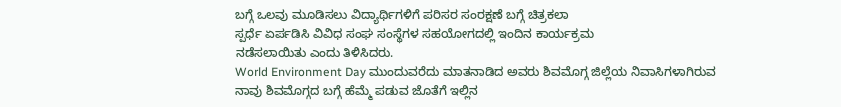ಬಗ್ಗೆ ಒಲವು ಮೂಡಿಸಲು ವಿದ್ಯಾರ್ಥಿಗಳಿಗೆ ಪರಿಸರ ಸಂರಕ್ಷಣೆ ಬಗ್ಗೆ ಚಿತ್ರಕಲಾ
ಸ್ಪರ್ಧೆ ಏರ್ಪಡಿಸಿ ವಿವಿಧ ಸಂಘ ಸಂಸ್ಥೆಗಳ ಸಹಯೋಗದಲ್ಲಿ ಇಂದಿನ ಕಾರ್ಯಕ್ರಮ
ನಡೆಸಲಾಯಿತು ಎಂದು ತಿಳಿಸಿದರು.
World Environment Day ಮುಂದುವರೆದು ಮಾತನಾಡಿದ ಅವರು ಶಿವಮೊಗ್ಗ ಜಿಲ್ಲೆಯ ನಿವಾಸಿಗಳಾಗಿರುವ
ನಾವು ಶಿವಮೊಗ್ಗದ ಬಗ್ಗೆ ಹೆಮ್ಮೆ ಪಡುವ ಜೊತೆಗೆ ಇಲ್ಲಿನ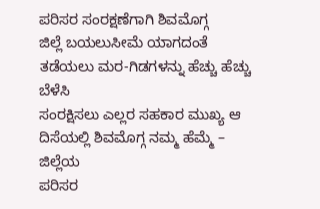ಪರಿಸರ ಸಂರಕ್ಷಣೆಗಾಗಿ ಶಿವಮೊಗ್ಗ
ಜಿಲ್ಲೆ ಬಯಲುಸೀಮೆ ಯಾಗದಂತೆ ತಡೆಯಲು ಮರ-ಗಿಡಗಳನ್ನು ಹೆಚ್ಚು ಹೆಚ್ಚು ಬೆಳೆಸಿ
ಸಂರಕ್ಷಿಸಲು ಎಲ್ಲರ ಸಹಕಾರ ಮುಖ್ಯ ಆ ದಿಸೆಯಲ್ಲಿ ಶಿವಮೊಗ್ಗ ನಮ್ಮ ಹೆಮ್ಮೆ – ಜಿಲ್ಲೆಯ
ಪರಿಸರ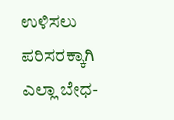ಉಳಿಸಲು ಪರಿಸರಕ್ಕಾಗಿ ಎಲ್ಲಾ ಬೇಧ-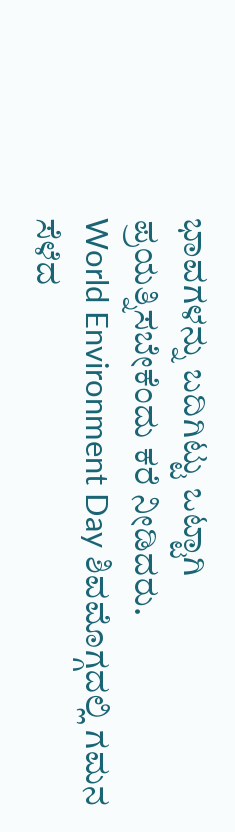ಭಾವಗಳನ್ನು ಬದಿಗಿಟ್ಟು ಒಟ್ಟಾಗಿ
ಪ್ರಯತ್ನಿಸಬೇಕೆಂದು ಕರೆ ನೀಡಿದರು.
World Environment Day ಶಿವಮೊಗ್ಗದಲ್ಲಿ ಗಮನ ಸೆಳೆದ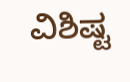ವಿಶಿಷ್ಟ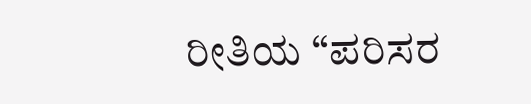ರೀತಿಯ “ಪರಿಸರ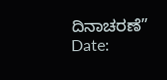ದಿನಾಚರಣೆ”
Date: